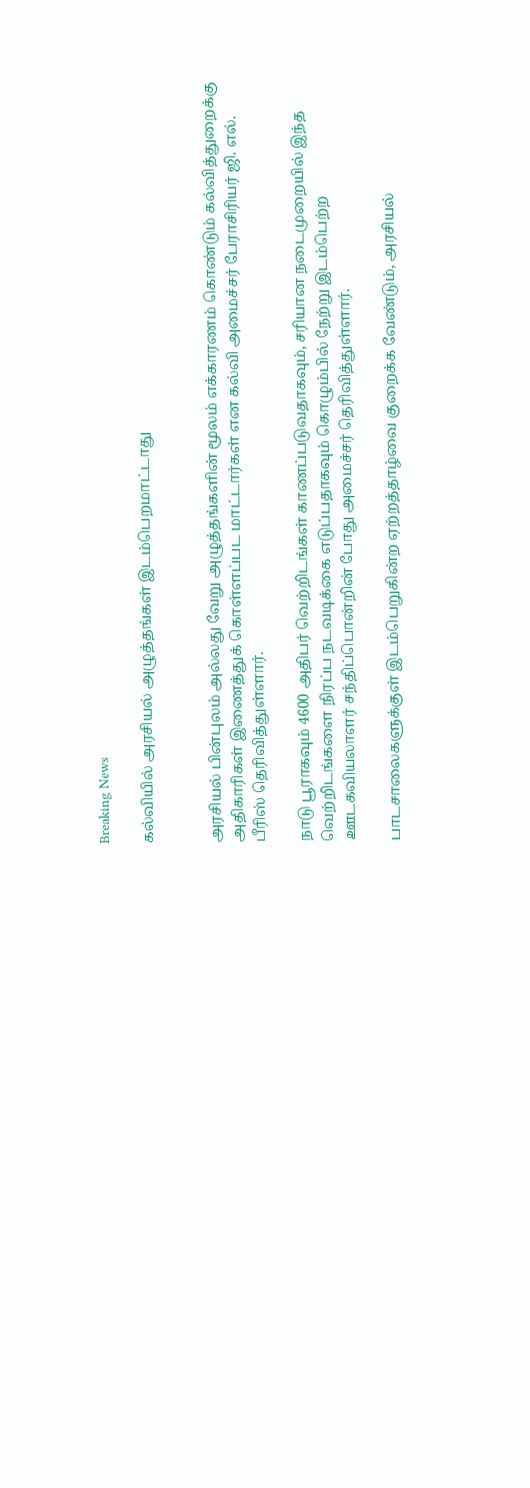Breaking News

கல்வியில் அரசியல் அழுத்தங்கள் இடம்பெறமாட்டாது


அரசியல் பின்புலம் அல்லது வேறு அழுத்தங்களின் மூலம் எக்காரணம் கொண்டும் கல்வித்துறைக்கு அதிகாரிகள் இணைத்துக் கொள்ளப்பட மாட்டார்கள் என கல்வி அமைச்சர் பேராசிரியர் ஜி. எல். பீரிஸ் தெரிவித்துள்ளார்.

நாடு பூராகவும் 4600 அதிபர் வெற்றிடங்கள் காணப்படுவதாகவும், சரியான நடைமுறையில் இந்த வெற்றிடங்களை நிரப்ப நடவடிக்கை எடுப்பதாகவும் கொழும்பில் நேற்று இடம்பெற்ற ஊடகவியலாளர் சந்திப்பொன்றின் போது அமைச்சர் தெரிவித்துள்ளார்.

பாடசாலைகளுக்குள் இடம்பெறுகின்ற ஏற்றத்தாழ்வை குறைக்க வேண்டும், அரசியல்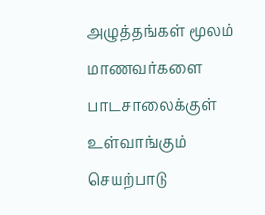அழுத்தங்கள் மூலம் மாணவர்களை பாடசாலைக்குள் உள்வாங்கும் செயற்பாடு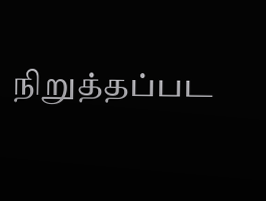நிறுத்தப்பட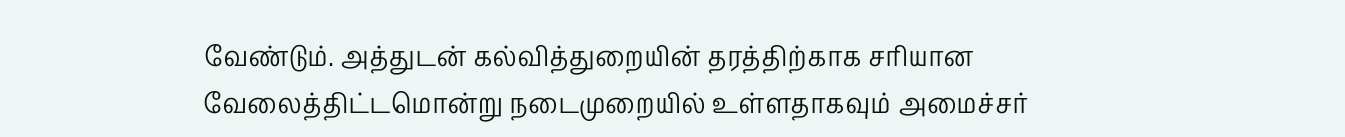வேண்டும். அத்துடன் கல்வித்துறையின் தரத்திற்காக சரியான வேலைத்திட்டமொன்று நடைமுறையில் உள்ளதாகவும் அமைச்சர்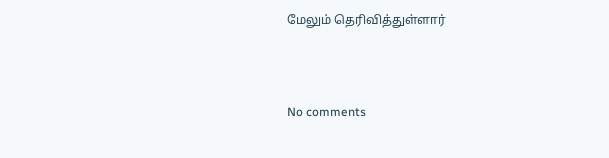மேலும் தெரிவித்துள்ளார்



No comments